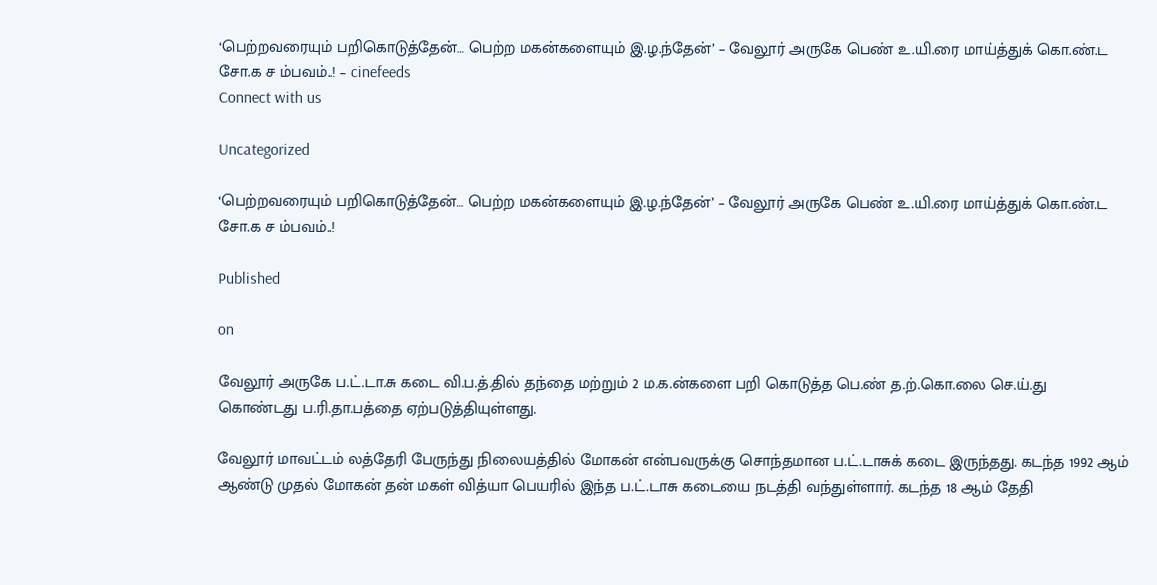‘பெற்றவரையும் பறிகொடுத்தேன்… பெற்ற மகன்களையும் இ.ழ.ந்தேன்’ – வேலூர் அருகே பெண் உ.யி.ரை மாய்த்துக் கொ.ண்.ட சோ.க ச ம்பவம்..! – cinefeeds
Connect with us

Uncategorized

‘பெற்றவரையும் பறிகொடுத்தேன்… பெற்ற மகன்களையும் இ.ழ.ந்தேன்’ – வேலூர் அருகே பெண் உ.யி.ரை மாய்த்துக் கொ.ண்.ட சோ.க ச ம்பவம்..!

Published

on

வேலூர் அருகே ப.ட்.டா.சு கடை வி.ப.த்.தில் தந்தை மற்றும் 2 ம.க.ன்களை பறி கொடுத்த பெ.ண் த.ற்.கொ.லை செ.ய்.து கொண்டது ப.ரி.தா.பத்தை ஏற்படுத்தியுள்ளது.

வேலூர் மாவட்டம் லத்தேரி பேருந்து நிலையத்தில் மோகன் என்பவருக்கு சொந்தமான ப.ட்.டாசுக் கடை இருந்தது. கடந்த 1992 ஆம் ஆண்டு முதல் மோகன் தன் மகள் வித்யா பெயரில் இந்த ப.ட்.டாசு கடையை நடத்தி வந்துள்ளார். கடந்த 18 ஆம் தேதி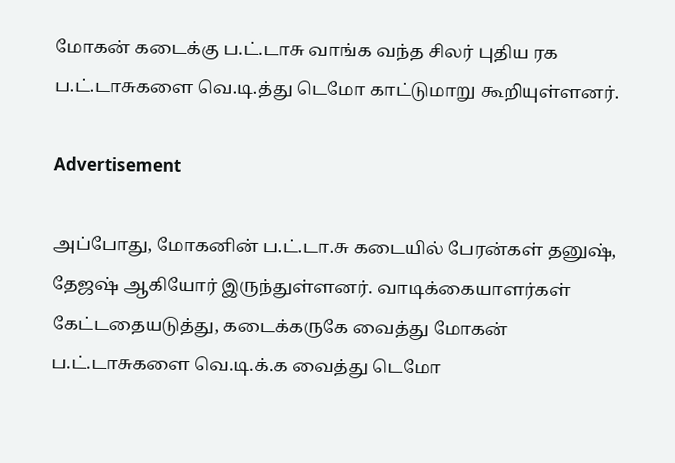மோகன் கடைக்கு ப.ட்.டாசு வாங்க வந்த சிலர் புதிய ரக ப.ட்.டாசுகளை வெ.டி.த்து டெமோ காட்டுமாறு கூறியுள்ளனர்.

Advertisement

அப்போது, மோகனின் ப.ட்.டா.சு கடையில் பேரன்கள் தனுஷ், தேஜஷ் ஆகியோர் இருந்துள்ளனர். வாடிக்கையாளர்கள் கேட்டதையடுத்து, கடைக்கருகே வைத்து மோகன் ப.ட்.டாசுகளை வெ.டி.க்.க வைத்து டெமோ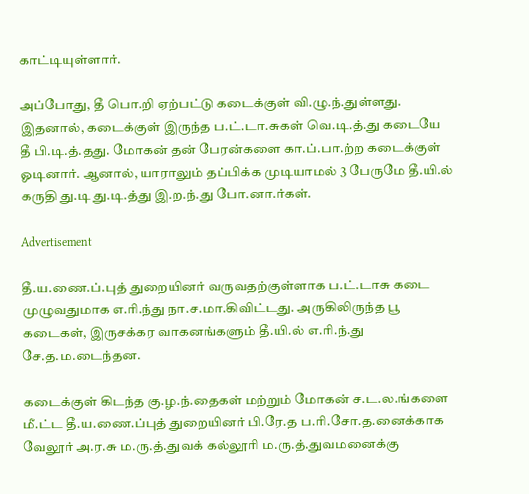காட்டியுள்ளார்.

அப்போது, தீ பொ.றி ஏற்பட்டு கடைக்குள் வி.ழு.ந்.துள்ளது. இதனால், கடைக்குள் இருந்த ப.ட்.டா.சுகள் வெ.டி.த்.து கடையே தீ பி.டி.த்.தது. மோகன் தன் பேரன்களை கா.ப்.பா.ற்ற கடைக்குள் ஓடினார். ஆனால், யாராலும் தப்பிக்க முடியாமல் 3 பேருமே தீ.யி.ல் கருதி து.டி து.டி.த்து இ.ற.ந்.து போ.னா.ர்கள்.

Advertisement

தீ.ய.ணை.ப்.புத் துறையினர் வருவதற்குள்ளாக ப.ட்.டாசு கடை முழுவதுமாக எ.ரி.ந்து நா.ச.மா.கிவிட்டது. அருகிலிருந்த பூ கடைகள், இருசக்கர வாகனங்களும் தீ.யி.ல் எ.ரி.ந்.து சே.த.ம.டைந்தன.

கடைக்குள் கிடந்த கு.ழ.ந்.தைகள் மற்றும் மோகன் ச.ட.ல.ங்களை மீ.ட்ட தீ.ய.ணை.ப்புத் துறையினர் பி.ரே.த ப.ரி.சோ.த.னைக்காக வேலூர் அ.ர.சு ம.ரு.த்.துவக் கல்லூரி ம.ரு.த்.துவமனைக்கு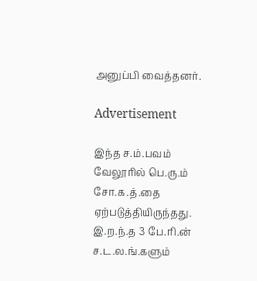அனுப்பி வைத்தனர்.

Advertisement

இந்த ச.ம்.பவம் வேலூரில் பெ.ரு.ம் சோ.க.த்.தை ஏற்படுத்தியிருந்தது. இ.ற.ந்.த 3 பே.ரி.ன் ச.ட.ல.ங்.களும்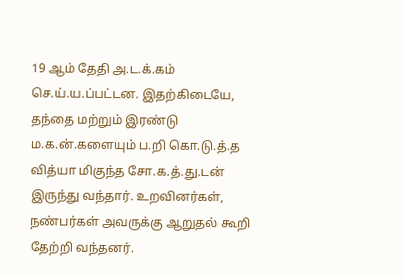19 ஆம் தேதி அ.ட.க்.கம் செ.ய்.ய.ப்பட்டன. இதற்கிடையே, தந்தை மற்றும் இரண்டு ம.க.ன்.களையும் ப.றி கொ.டு.த்.த வித்யா மிகுந்த சோ.க.த்.து.டன் இருந்து வந்தார். உறவினர்கள், நண்பர்கள் அவருக்கு ஆறுதல் கூறி தேற்றி வந்தனர்.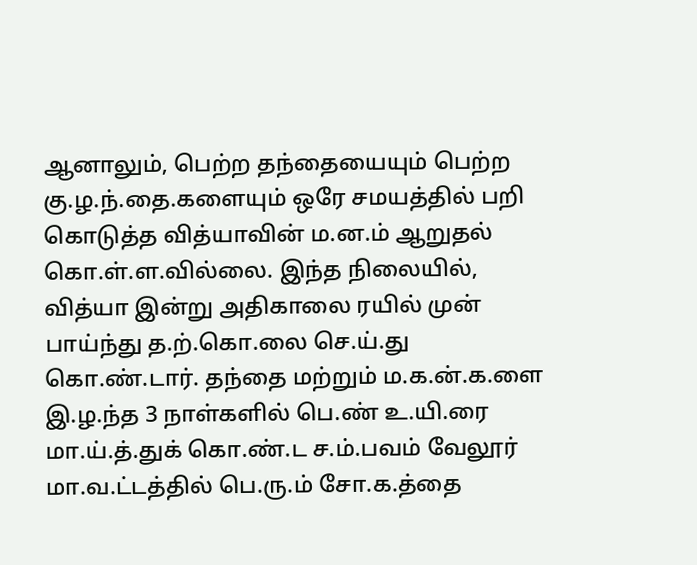ஆனாலும், பெற்ற தந்தையையும் பெற்ற கு.ழ.ந்.தை.களையும் ஒரே சமயத்தில் பறி கொடுத்த வித்யாவின் ம.ன.ம் ஆறுதல் கொ.ள்.ள.வில்லை. இந்த நிலையில், வித்யா இன்று அதிகாலை ரயில் முன் பாய்ந்து த.ற்.கொ.லை செ.ய்.து கொ.ண்.டார். தந்தை மற்றும் ம.க.ன்.க.ளை இ.ழ.ந்த 3 நாள்களில் பெ.ண் உ.யி.ரை மா.ய்.த்.துக் கொ.ண்.ட ச.ம்.பவம் வேலூர் மா.வ.ட்டத்தில் பெ.ரு.ம் சோ.க.த்தை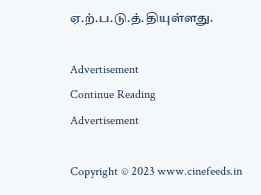ஏ.ற்.ப.டு.த்.தியுள்ளது.

Advertisement
Continue Reading
Advertisement

Copyright © 2023 www.cinefeeds.in